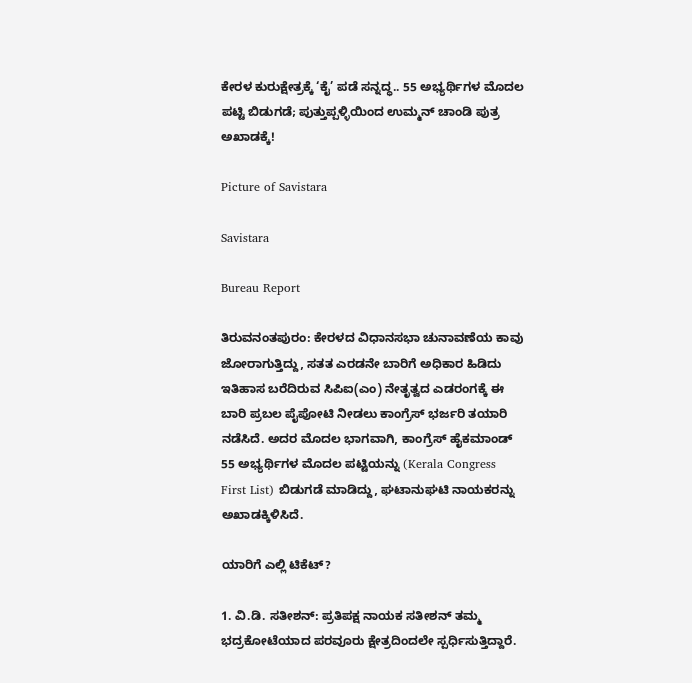ಕೇರಳ ಕುರುಕ್ಷೇತ್ರಕ್ಕೆ ‘ಕೈ’ ಪಡೆ ಸನ್ನದ್ಧ.. 55 ಅಭ್ಯರ್ಥಿಗಳ ಮೊದಲ ಪಟ್ಟಿ ಬಿಡುಗಡೆ; ಪುತ್ತುಪ್ಪಳ್ಳಿಯಿಂದ ಉಮ್ಮನ್ ಚಾಂಡಿ ಪುತ್ರ ಅಖಾಡಕ್ಕೆ!

Picture of Savistara

Savistara

Bureau Report

ತಿರುವನಂತಪುರಂ: ಕೇರಳದ ವಿಧಾನಸಭಾ ಚುನಾವಣೆಯ ಕಾವು ಜೋರಾಗುತ್ತಿದ್ದು, ಸತತ ಎರಡನೇ ಬಾರಿಗೆ ಅಧಿಕಾರ ಹಿಡಿದು ಇತಿಹಾಸ ಬರೆದಿರುವ ಸಿಪಿಐ(ಎಂ) ನೇತೃತ್ವದ ಎಡರಂಗಕ್ಕೆ ಈ ಬಾರಿ ಪ್ರಬಲ ಪೈಪೋಟಿ ನೀಡಲು ಕಾಂಗ್ರೆಸ್ ಭರ್ಜರಿ ತಯಾರಿ ನಡೆಸಿದೆ. ಅದರ ಮೊದಲ ಭಾಗವಾಗಿ, ಕಾಂಗ್ರೆಸ್ ಹೈಕಮಾಂಡ್ 55 ಅಭ್ಯರ್ಥಿಗಳ ಮೊದಲ ಪಟ್ಟಿಯನ್ನು (Kerala Congress First List) ಬಿಡುಗಡೆ ಮಾಡಿದ್ದು, ಘಟಾನುಘಟಿ ನಾಯಕರನ್ನು ಅಖಾಡಕ್ಕಿಳಿಸಿದೆ.

ಯಾರಿಗೆ ಎಲ್ಲಿ ಟಿಕೆಟ್?

1. ವಿ.ಡಿ. ಸತೀಶನ್: ಪ್ರತಿಪಕ್ಷ ನಾಯಕ ಸತೀಶನ್ ತಮ್ಮ ಭದ್ರಕೋಟೆಯಾದ ಪರವೂರು ಕ್ಷೇತ್ರದಿಂದಲೇ ಸ್ಪರ್ಧಿಸುತ್ತಿದ್ದಾರೆ.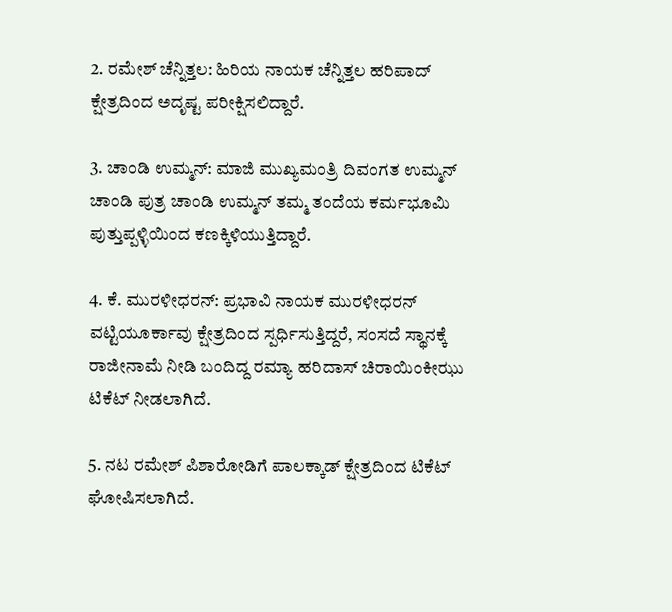2. ರಮೇಶ್ ಚೆನ್ನಿತ್ತಲ: ಹಿರಿಯ ನಾಯಕ ಚೆನ್ನಿತ್ತಲ ಹರಿಪಾದ್ ಕ್ಷೇತ್ರದಿಂದ ಅದೃಷ್ಟ ಪರೀಕ್ಷಿಸಲಿದ್ದಾರೆ.

3. ಚಾಂಡಿ ಉಮ್ಮನ್: ಮಾಜಿ ಮುಖ್ಯಮಂತ್ರಿ ದಿವಂಗತ ಉಮ್ಮನ್ ಚಾಂಡಿ ಪುತ್ರ ಚಾಂಡಿ ಉಮ್ಮನ್ ತಮ್ಮ ತಂದೆಯ ಕರ್ಮಭೂಮಿ ಪುತ್ತುಪ್ಪಳ್ಳಿಯಿಂದ ಕಣಕ್ಕಿಳಿಯುತ್ತಿದ್ದಾರೆ.

4. ಕೆ. ಮುರಳೀಧರನ್: ಪ್ರಭಾವಿ ನಾಯಕ ಮುರಳೀಧರನ್ ವಟ್ಟಿಯೂರ್ಕಾವು ಕ್ಷೇತ್ರದಿಂದ ಸ್ಪರ್ಧಿಸುತ್ತಿದ್ದರೆ, ಸಂಸದೆ ಸ್ಥಾನಕ್ಕೆ ರಾಜೀನಾಮೆ ನೀಡಿ ಬಂದಿದ್ದ ರಮ್ಯಾ ಹರಿದಾಸ್ ಚಿರಾಯಿಂಕೀಝು ಟಿಕೆಟ್ ನೀಡಲಾಗಿದೆ.

5. ನಟ ರಮೇಶ್ ಪಿಶಾರೋಡಿಗೆ ಪಾಲಕ್ಕಾಡ್ ಕ್ಷೇತ್ರದಿಂದ ಟಿಕೆಟ್ ಘೋಷಿಸಲಾಗಿದೆ.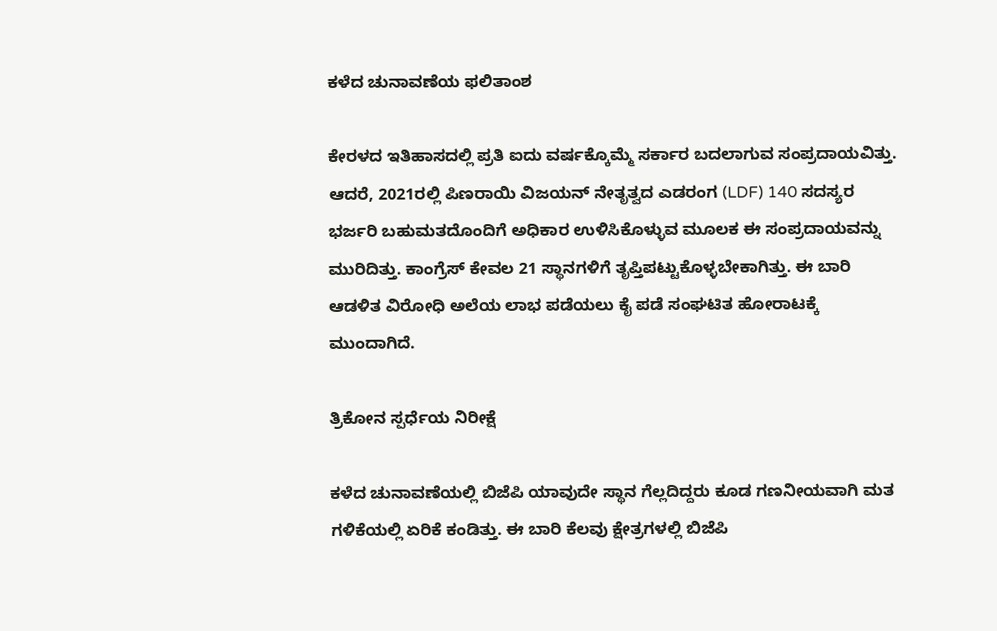ಕಳೆದ ಚುನಾವಣೆಯ ಫಲಿತಾಂಶ

ಕೇರಳದ ಇತಿಹಾಸದಲ್ಲಿ ಪ್ರತಿ ಐದು ವರ್ಷಕ್ಕೊಮ್ಮೆ ಸರ್ಕಾರ ಬದಲಾಗುವ ಸಂಪ್ರದಾಯವಿತ್ತು. ಆದರೆ, 2021ರಲ್ಲಿ ಪಿಣರಾಯಿ ವಿಜಯನ್ ನೇತೃತ್ವದ ಎಡರಂಗ (LDF) 140 ಸದಸ್ಯರ ಭರ್ಜರಿ ಬಹುಮತದೊಂದಿಗೆ ಅಧಿಕಾರ ಉಳಿಸಿಕೊಳ್ಳುವ ಮೂಲಕ ಈ ಸಂಪ್ರದಾಯವನ್ನು ಮುರಿದಿತ್ತು. ಕಾಂಗ್ರೆಸ್ ಕೇವಲ 21 ಸ್ಥಾನಗಳಿಗೆ ತೃಪ್ತಿಪಟ್ಟುಕೊಳ್ಳಬೇಕಾಗಿತ್ತು. ಈ ಬಾರಿ ಆಡಳಿತ ವಿರೋಧಿ ಅಲೆಯ ಲಾಭ ಪಡೆಯಲು ಕೈ ಪಡೆ ಸಂಘಟಿತ ಹೋರಾಟಕ್ಕೆ ಮುಂದಾಗಿದೆ.

ತ್ರಿಕೋನ ಸ್ಪರ್ಧೆಯ ನಿರೀಕ್ಷೆ

ಕಳೆದ ಚುನಾವಣೆಯಲ್ಲಿ ಬಿಜೆಪಿ ಯಾವುದೇ ಸ್ಥಾನ ಗೆಲ್ಲದಿದ್ದರು ಕೂಡ ಗಣನೀಯವಾಗಿ ಮತ ಗಳಿಕೆಯಲ್ಲಿ ಏರಿಕೆ ಕಂಡಿತ್ತು. ಈ ಬಾರಿ ಕೆಲವು ಕ್ಷೇತ್ರಗಳಲ್ಲಿ ಬಿಜೆಪಿ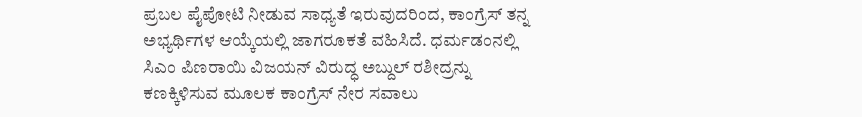ಪ್ರಬಲ ಪೈಪೋಟಿ ನೀಡುವ ಸಾಧ್ಯತೆ ಇರುವುದರಿಂದ, ಕಾಂಗ್ರೆಸ್ ತನ್ನ ಅಭ್ಯರ್ಥಿಗಳ ಆಯ್ಕೆಯಲ್ಲಿ ಜಾಗರೂಕತೆ ವಹಿಸಿದೆ. ಧರ್ಮಡಂನಲ್ಲಿ ಸಿಎಂ ಪಿಣರಾಯಿ ವಿಜಯನ್ ವಿರುದ್ಧ ಅಬ್ದುಲ್ ರಶೀದ್ರನ್ನು ಕಣಕ್ಕಿಳಿಸುವ ಮೂಲಕ ಕಾಂಗ್ರೆಸ್ ನೇರ ಸವಾಲು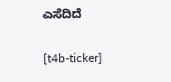ಎಸೆದಿದೆ

[t4b-ticker]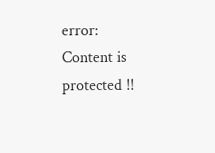error: Content is protected !!